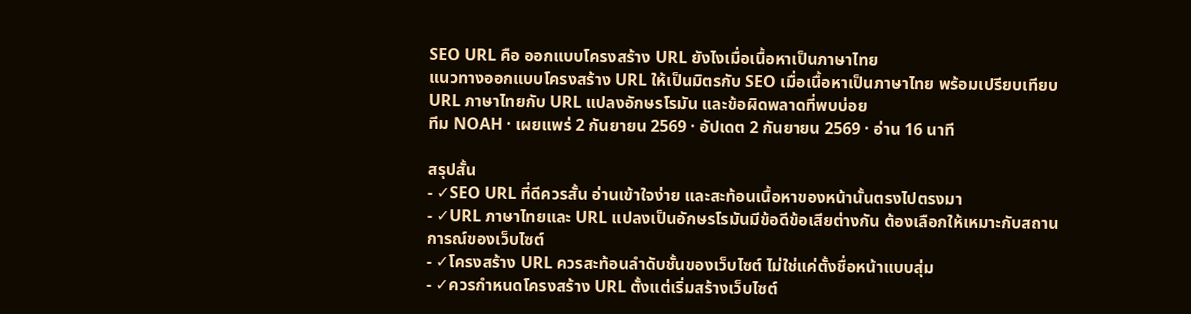SEO URL คือ ออกแบบโครงสร้าง URL ยังไงเมื่อเนื้อหาเป็นภาษาไทย
แนวทางออกแบบโครงสร้าง URL ให้เป็นมิตรกับ SEO เมื่อเนื้อหาเป็นภาษาไทย พร้อมเปรียบเทียบ URL ภาษาไทยกับ URL แปลงอักษรโรมัน และข้อผิดพลาดที่พบบ่อย
ทีม NOAH · เผยแพร่ 2 กันยายน 2569 · อัปเดต 2 กันยายน 2569 · อ่าน 16 นาที

สรุปสั้น
- ✓SEO URL ที่ดีควรสั้น อ่านเข้าใจง่าย และสะท้อนเนื้อหาของหน้านั้นตรงไปตรงมา
- ✓URL ภาษาไทยและ URL แปลงเป็นอักษรโรมันมีข้อดีข้อเสียต่างกัน ต้องเลือกให้เหมาะกับสถานการณ์ของเว็บไซต์
- ✓โครงสร้าง URL ควรสะท้อนลำดับชั้นของเว็บไซต์ ไม่ใช่แค่ตั้งชื่อหน้าแบบสุ่ม
- ✓ควรกำหนดโครงสร้าง URL ตั้งแต่เริ่มสร้างเว็บไซต์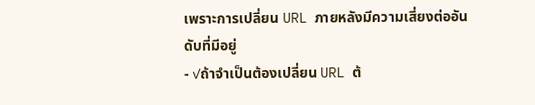เพราะการเปลี่ยน URL ภายหลังมีความเสี่ยงต่ออันดับที่มีอยู่
- ✓ถ้าจำเป็นต้องเปลี่ยน URL ต้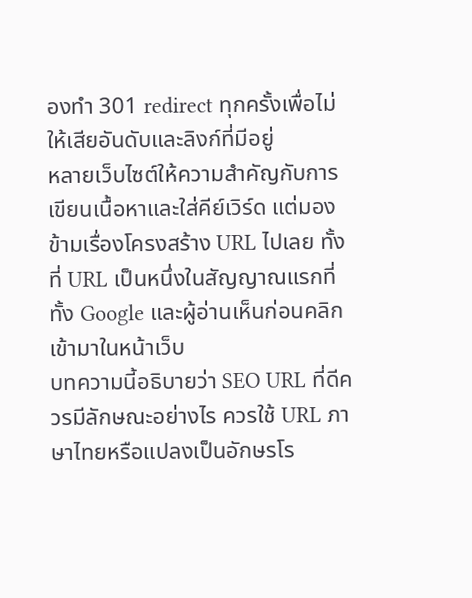องทำ 301 redirect ทุกครั้งเพื่อไม่ให้เสียอันดับและลิงก์ที่มีอยู่
หลายเว็บไซต์ให้ความสำคัญกับการเขียนเนื้อหาและใส่คีย์เวิร์ด แต่มองข้ามเรื่องโครงสร้าง URL ไปเลย ทั้งที่ URL เป็นหนึ่งในสัญญาณแรกที่ทั้ง Google และผู้อ่านเห็นก่อนคลิกเข้ามาในหน้าเว็บ
บทความนี้อธิบายว่า SEO URL ที่ดีควรมีลักษณะอย่างไร ควรใช้ URL ภาษาไทยหรือแปลงเป็นอักษรโร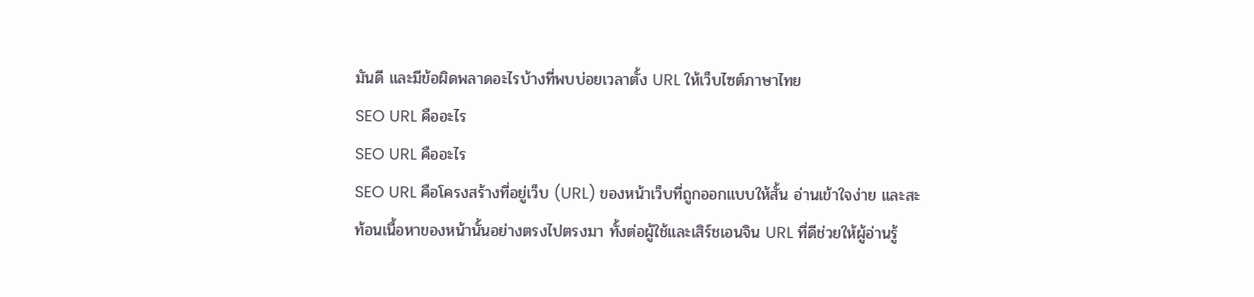มันดี และมีข้อผิดพลาดอะไรบ้างที่พบบ่อยเวลาตั้ง URL ให้เว็บไซต์ภาษาไทย
SEO URL คืออะไร
SEO URL คืออะไร
SEO URL คือโครงสร้างที่อยู่เว็บ (URL) ของหน้าเว็บที่ถูกออกแบบให้สั้น อ่านเข้าใจง่าย และสะท้อนเนื้อหาของหน้านั้นอย่างตรงไปตรงมา ทั้งต่อผู้ใช้และเสิร์ชเอนจิน URL ที่ดีช่วยให้ผู้อ่านรู้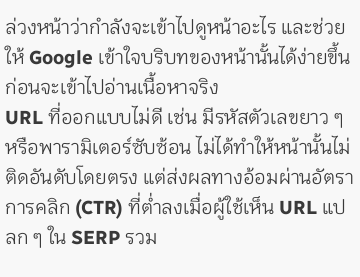ล่วงหน้าว่ากำลังจะเข้าไปดูหน้าอะไร และช่วยให้ Google เข้าใจบริบทของหน้านั้นได้ง่ายขึ้นก่อนจะเข้าไปอ่านเนื้อหาจริง
URL ที่ออกแบบไม่ดี เช่น มีรหัสตัวเลขยาว ๆ หรือพารามิเตอร์ซับซ้อน ไม่ได้ทำให้หน้านั้นไม่ติดอันดับโดยตรง แต่ส่งผลทางอ้อมผ่านอัตราการคลิก (CTR) ที่ต่ำลงเมื่อผู้ใช้เห็น URL แปลก ๆ ใน SERP รวม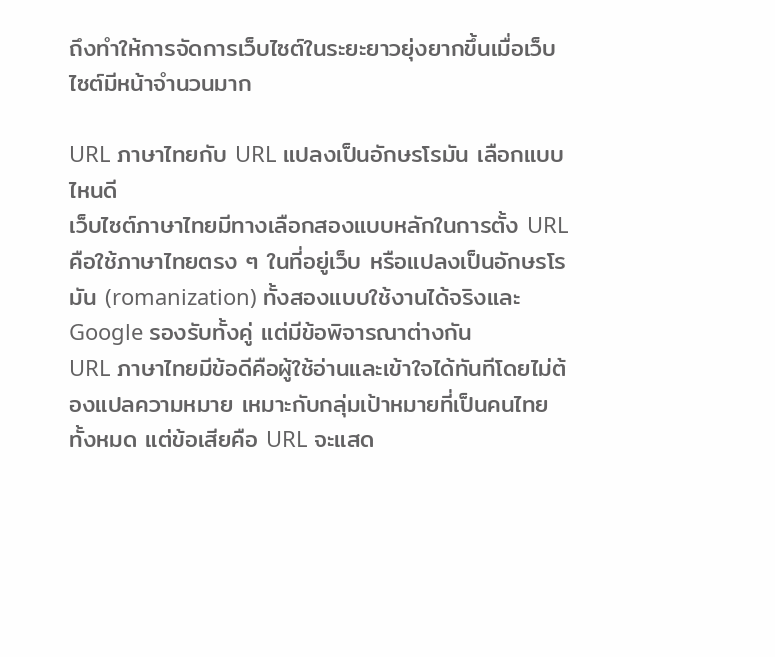ถึงทำให้การจัดการเว็บไซต์ในระยะยาวยุ่งยากขึ้นเมื่อเว็บไซต์มีหน้าจำนวนมาก

URL ภาษาไทยกับ URL แปลงเป็นอักษรโรมัน เลือกแบบไหนดี
เว็บไซต์ภาษาไทยมีทางเลือกสองแบบหลักในการตั้ง URL คือใช้ภาษาไทยตรง ๆ ในที่อยู่เว็บ หรือแปลงเป็นอักษรโรมัน (romanization) ทั้งสองแบบใช้งานได้จริงและ Google รองรับทั้งคู่ แต่มีข้อพิจารณาต่างกัน
URL ภาษาไทยมีข้อดีคือผู้ใช้อ่านและเข้าใจได้ทันทีโดยไม่ต้องแปลความหมาย เหมาะกับกลุ่มเป้าหมายที่เป็นคนไทยทั้งหมด แต่ข้อเสียคือ URL จะแสด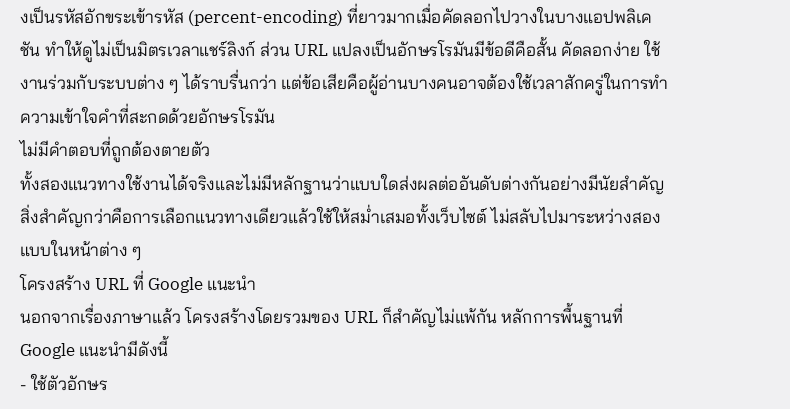งเป็นรหัสอักขระเข้ารหัส (percent-encoding) ที่ยาวมากเมื่อคัดลอกไปวางในบางแอปพลิเคชัน ทำให้ดูไม่เป็นมิตรเวลาแชร์ลิงก์ ส่วน URL แปลงเป็นอักษรโรมันมีข้อดีคือสั้น คัดลอกง่าย ใช้งานร่วมกับระบบต่าง ๆ ได้ราบรื่นกว่า แต่ข้อเสียคือผู้อ่านบางคนอาจต้องใช้เวลาสักครู่ในการทำความเข้าใจคำที่สะกดด้วยอักษรโรมัน
ไม่มีคำตอบที่ถูกต้องตายตัว
ทั้งสองแนวทางใช้งานได้จริงและไม่มีหลักฐานว่าแบบใดส่งผลต่ออันดับต่างกันอย่างมีนัยสำคัญ สิ่งสำคัญกว่าคือการเลือกแนวทางเดียวแล้วใช้ให้สม่ำเสมอทั้งเว็บไซต์ ไม่สลับไปมาระหว่างสองแบบในหน้าต่าง ๆ
โครงสร้าง URL ที่ Google แนะนำ
นอกจากเรื่องภาษาแล้ว โครงสร้างโดยรวมของ URL ก็สำคัญไม่แพ้กัน หลักการพื้นฐานที่ Google แนะนำมีดังนี้
- ใช้ตัวอักษร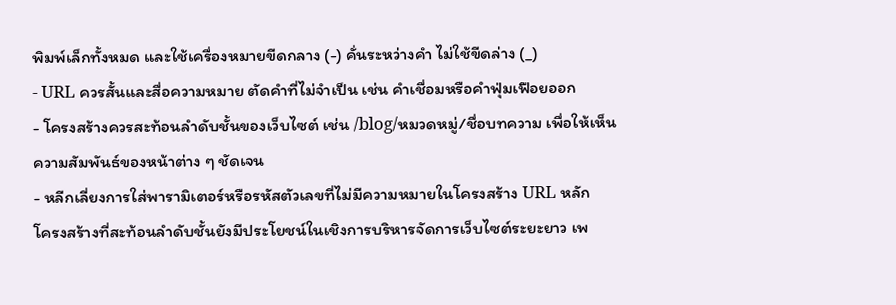พิมพ์เล็กทั้งหมด และใช้เครื่องหมายขีดกลาง (-) คั่นระหว่างคำ ไม่ใช้ขีดล่าง (_)
- URL ควรสั้นและสื่อความหมาย ตัดคำที่ไม่จำเป็น เช่น คำเชื่อมหรือคำฟุ่มเฟือยออก
- โครงสร้างควรสะท้อนลำดับชั้นของเว็บไซต์ เช่น /blog/หมวดหมู่/ชื่อบทความ เพื่อให้เห็นความสัมพันธ์ของหน้าต่าง ๆ ชัดเจน
- หลีกเลี่ยงการใส่พารามิเตอร์หรือรหัสตัวเลขที่ไม่มีความหมายในโครงสร้าง URL หลัก
โครงสร้างที่สะท้อนลำดับชั้นยังมีประโยชน์ในเชิงการบริหารจัดการเว็บไซต์ระยะยาว เพ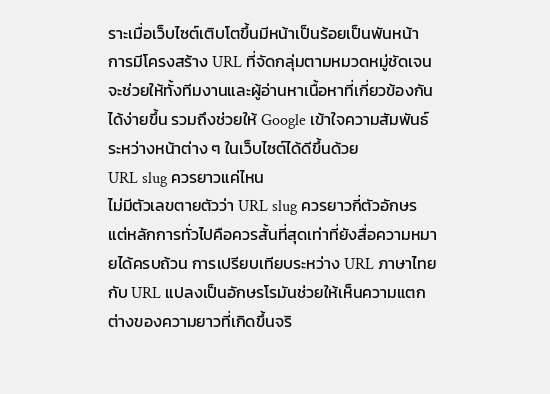ราะเมื่อเว็บไซต์เติบโตขึ้นมีหน้าเป็นร้อยเป็นพันหน้า การมีโครงสร้าง URL ที่จัดกลุ่มตามหมวดหมู่ชัดเจนจะช่วยให้ทั้งทีมงานและผู้อ่านหาเนื้อหาที่เกี่ยวข้องกันได้ง่ายขึ้น รวมถึงช่วยให้ Google เข้าใจความสัมพันธ์ระหว่างหน้าต่าง ๆ ในเว็บไซต์ได้ดีขึ้นด้วย
URL slug ควรยาวแค่ไหน
ไม่มีตัวเลขตายตัวว่า URL slug ควรยาวกี่ตัวอักษร แต่หลักการทั่วไปคือควรสั้นที่สุดเท่าที่ยังสื่อความหมายได้ครบถ้วน การเปรียบเทียบระหว่าง URL ภาษาไทยกับ URL แปลงเป็นอักษรโรมันช่วยให้เห็นความแตกต่างของความยาวที่เกิดขึ้นจริ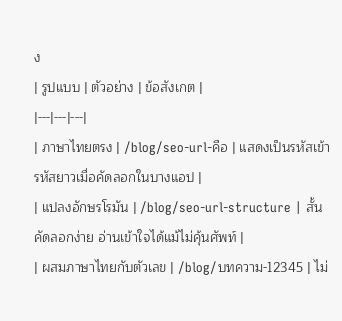ง
| รูปแบบ | ตัวอย่าง | ข้อสังเกต |
|---|---|---|
| ภาษาไทยตรง | /blog/seo-url-คือ | แสดงเป็นรหัสเข้ารหัสยาวเมื่อคัดลอกในบางแอป |
| แปลงอักษรโรมัน | /blog/seo-url-structure | สั้น คัดลอกง่าย อ่านเข้าใจได้แม้ไม่คุ้นศัพท์ |
| ผสมภาษาไทยกับตัวเลข | /blog/บทความ-12345 | ไม่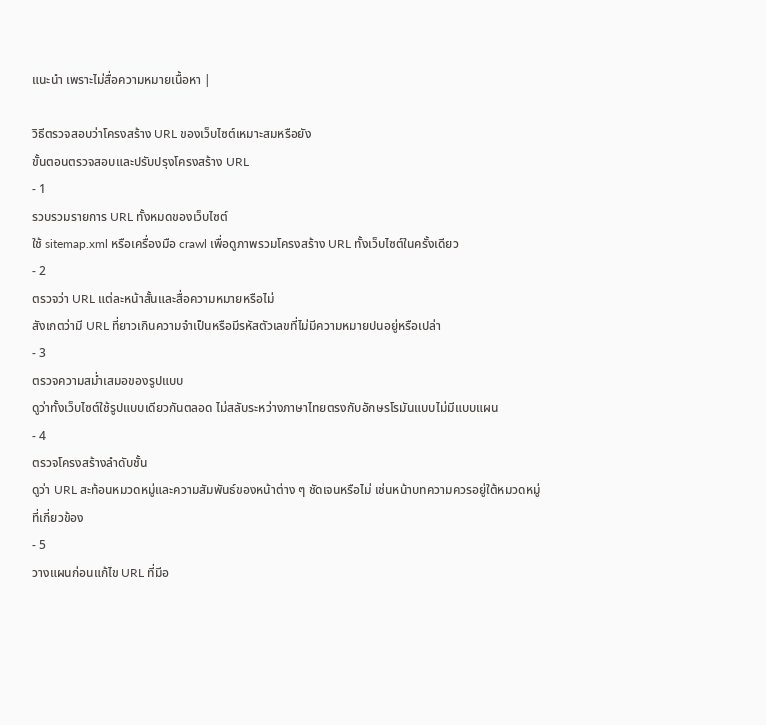แนะนำ เพราะไม่สื่อความหมายเนื้อหา |

วิธีตรวจสอบว่าโครงสร้าง URL ของเว็บไซต์เหมาะสมหรือยัง
ขั้นตอนตรวจสอบและปรับปรุงโครงสร้าง URL
- 1
รวบรวมรายการ URL ทั้งหมดของเว็บไซต์
ใช้ sitemap.xml หรือเครื่องมือ crawl เพื่อดูภาพรวมโครงสร้าง URL ทั้งเว็บไซต์ในครั้งเดียว
- 2
ตรวจว่า URL แต่ละหน้าสั้นและสื่อความหมายหรือไม่
สังเกตว่ามี URL ที่ยาวเกินความจำเป็นหรือมีรหัสตัวเลขที่ไม่มีความหมายปนอยู่หรือเปล่า
- 3
ตรวจความสม่ำเสมอของรูปแบบ
ดูว่าทั้งเว็บไซต์ใช้รูปแบบเดียวกันตลอด ไม่สลับระหว่างภาษาไทยตรงกับอักษรโรมันแบบไม่มีแบบแผน
- 4
ตรวจโครงสร้างลำดับชั้น
ดูว่า URL สะท้อนหมวดหมู่และความสัมพันธ์ของหน้าต่าง ๆ ชัดเจนหรือไม่ เช่นหน้าบทความควรอยู่ใต้หมวดหมู่ที่เกี่ยวข้อง
- 5
วางแผนก่อนแก้ไข URL ที่มีอ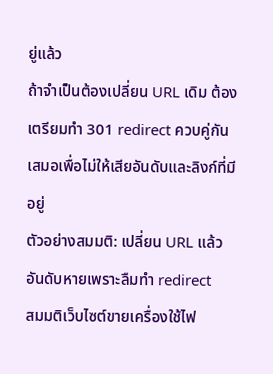ยู่แล้ว
ถ้าจำเป็นต้องเปลี่ยน URL เดิม ต้องเตรียมทำ 301 redirect ควบคู่กันเสมอเพื่อไม่ให้เสียอันดับและลิงก์ที่มีอยู่
ตัวอย่างสมมติ: เปลี่ยน URL แล้วอันดับหายเพราะลืมทำ redirect
สมมติเว็บไซต์ขายเครื่องใช้ไฟ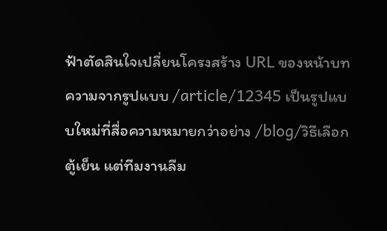ฟ้าตัดสินใจเปลี่ยนโครงสร้าง URL ของหน้าบทความจากรูปแบบ /article/12345 เป็นรูปแบบใหม่ที่สื่อความหมายกว่าอย่าง /blog/วิธีเลือกตู้เย็น แต่ทีมงานลืม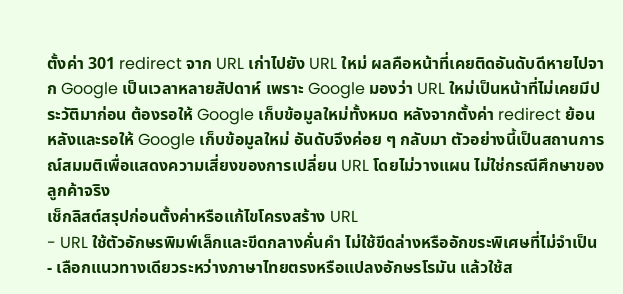ตั้งค่า 301 redirect จาก URL เก่าไปยัง URL ใหม่ ผลคือหน้าที่เคยติดอันดับดีหายไปจาก Google เป็นเวลาหลายสัปดาห์ เพราะ Google มองว่า URL ใหม่เป็นหน้าที่ไม่เคยมีประวัติมาก่อน ต้องรอให้ Google เก็บข้อมูลใหม่ทั้งหมด หลังจากตั้งค่า redirect ย้อนหลังและรอให้ Google เก็บข้อมูลใหม่ อันดับจึงค่อย ๆ กลับมา ตัวอย่างนี้เป็นสถานการณ์สมมติเพื่อแสดงความเสี่ยงของการเปลี่ยน URL โดยไม่วางแผน ไม่ใช่กรณีศึกษาของลูกค้าจริง
เช็กลิสต์สรุปก่อนตั้งค่าหรือแก้ไขโครงสร้าง URL
- URL ใช้ตัวอักษรพิมพ์เล็กและขีดกลางคั่นคำ ไม่ใช้ขีดล่างหรืออักขระพิเศษที่ไม่จำเป็น
- เลือกแนวทางเดียวระหว่างภาษาไทยตรงหรือแปลงอักษรโรมัน แล้วใช้ส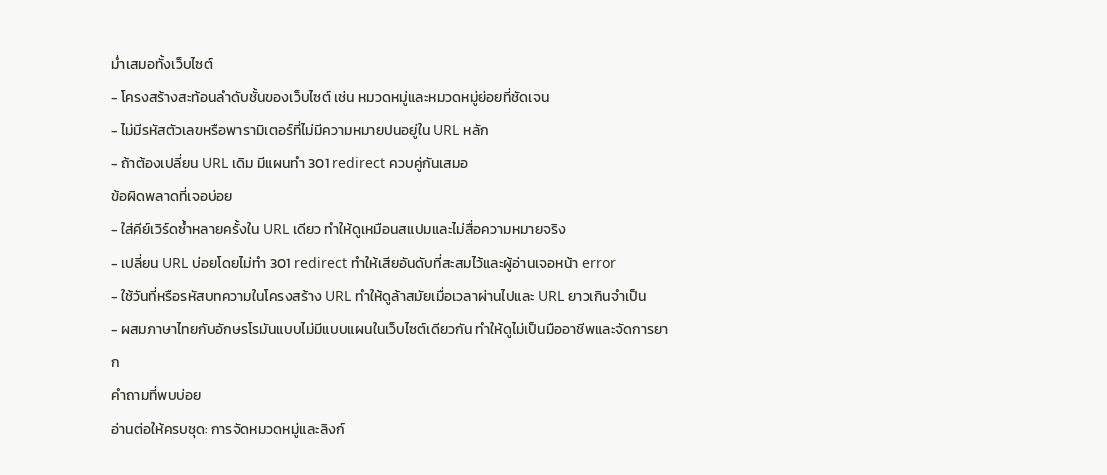ม่ำเสมอทั้งเว็บไซต์
- โครงสร้างสะท้อนลำดับชั้นของเว็บไซต์ เช่น หมวดหมู่และหมวดหมู่ย่อยที่ชัดเจน
- ไม่มีรหัสตัวเลขหรือพารามิเตอร์ที่ไม่มีความหมายปนอยู่ใน URL หลัก
- ถ้าต้องเปลี่ยน URL เดิม มีแผนทำ 301 redirect ควบคู่กันเสมอ
ข้อผิดพลาดที่เจอบ่อย
- ใส่คีย์เวิร์ดซ้ำหลายครั้งใน URL เดียว ทำให้ดูเหมือนสแปมและไม่สื่อความหมายจริง
- เปลี่ยน URL บ่อยโดยไม่ทำ 301 redirect ทำให้เสียอันดับที่สะสมไว้และผู้อ่านเจอหน้า error
- ใช้วันที่หรือรหัสบทความในโครงสร้าง URL ทำให้ดูล้าสมัยเมื่อเวลาผ่านไปและ URL ยาวเกินจำเป็น
- ผสมภาษาไทยกับอักษรโรมันแบบไม่มีแบบแผนในเว็บไซต์เดียวกัน ทำให้ดูไม่เป็นมืออาชีพและจัดการยาก
คำถามที่พบบ่อย
อ่านต่อให้ครบชุด: การจัดหมวดหมู่และลิงก์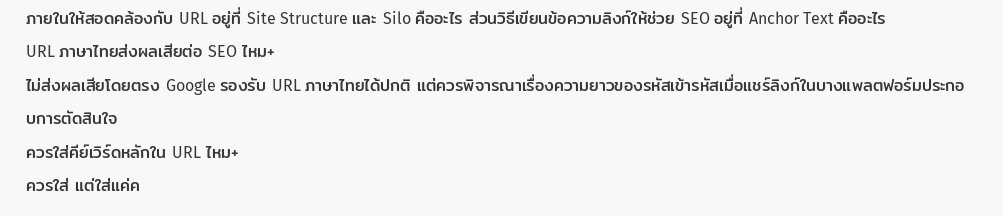ภายในให้สอดคล้องกับ URL อยู่ที่ Site Structure และ Silo คืออะไร ส่วนวิธีเขียนข้อความลิงก์ให้ช่วย SEO อยู่ที่ Anchor Text คืออะไร
URL ภาษาไทยส่งผลเสียต่อ SEO ไหม+
ไม่ส่งผลเสียโดยตรง Google รองรับ URL ภาษาไทยได้ปกติ แต่ควรพิจารณาเรื่องความยาวของรหัสเข้ารหัสเมื่อแชร์ลิงก์ในบางแพลตฟอร์มประกอบการตัดสินใจ
ควรใส่คีย์เวิร์ดหลักใน URL ไหม+
ควรใส่ แต่ใส่แค่ค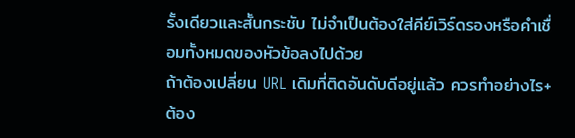รั้งเดียวและสั้นกระชับ ไม่จำเป็นต้องใส่คีย์เวิร์ดรองหรือคำเชื่อมทั้งหมดของหัวข้อลงไปด้วย
ถ้าต้องเปลี่ยน URL เดิมที่ติดอันดับดีอยู่แล้ว ควรทำอย่างไร+
ต้อง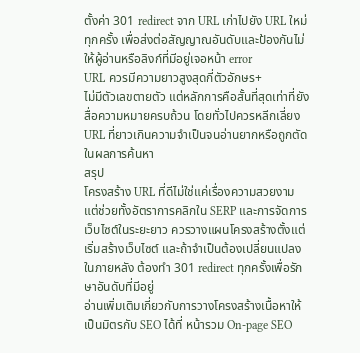ตั้งค่า 301 redirect จาก URL เก่าไปยัง URL ใหม่ทุกครั้ง เพื่อส่งต่อสัญญาณอันดับและป้องกันไม่ให้ผู้อ่านหรือลิงก์ที่มีอยู่เจอหน้า error
URL ควรมีความยาวสูงสุดกี่ตัวอักษร+
ไม่มีตัวเลขตายตัว แต่หลักการคือสั้นที่สุดเท่าที่ยังสื่อความหมายครบถ้วน โดยทั่วไปควรหลีกเลี่ยง URL ที่ยาวเกินความจำเป็นจนอ่านยากหรือถูกตัดในผลการค้นหา
สรุป
โครงสร้าง URL ที่ดีไม่ใช่แค่เรื่องความสวยงาม แต่ช่วยทั้งอัตราการคลิกใน SERP และการจัดการเว็บไซต์ในระยะยาว ควรวางแผนโครงสร้างตั้งแต่เริ่มสร้างเว็บไซต์ และถ้าจำเป็นต้องเปลี่ยนแปลงในภายหลัง ต้องทำ 301 redirect ทุกครั้งเพื่อรักษาอันดับที่มีอยู่
อ่านเพิ่มเติมเกี่ยวกับการวางโครงสร้างเนื้อหาให้เป็นมิตรกับ SEO ได้ที่ หน้ารวม On-page SEO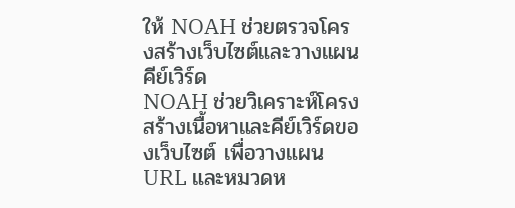ให้ NOAH ช่วยตรวจโครงสร้างเว็บไซต์และวางแผนคีย์เวิร์ด
NOAH ช่วยวิเคราะห์โครงสร้างเนื้อหาและคีย์เวิร์ดของเว็บไซต์ เพื่อวางแผน URL และหมวดห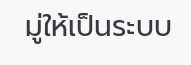มู่ให้เป็นระบบ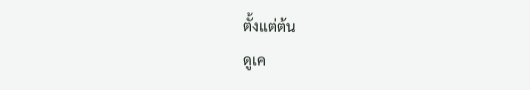ตั้งแต่ต้น
ดูเค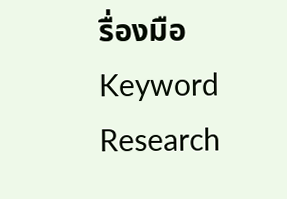รื่องมือ Keyword Research